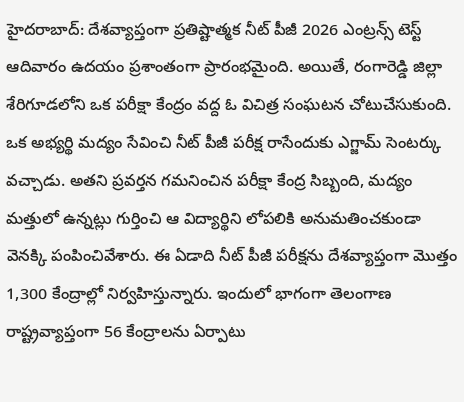హైదరాబాద్: దేశవ్యాప్తంగా ప్రతిష్టాత్మక నీట్ పీజీ 2026 ఎంట్రన్స్ టెస్ట్ ఆదివారం ఉదయం ప్రశాంతంగా ప్రారంభమైంది. అయితే, రంగారెడ్డి జిల్లా శేరిగూడలోని ఒక పరీక్షా కేంద్రం వద్ద ఓ విచిత్ర సంఘటన చోటుచేసుకుంది. ఒక అభ్యర్థి మద్యం సేవించి నీట్ పీజీ పరీక్ష రాసేందుకు ఎగ్జామ్ సెంటర్కు వచ్చాడు. అతని ప్రవర్తన గమనించిన పరీక్షా కేంద్ర సిబ్బంది, మద్యం మత్తులో ఉన్నట్లు గుర్తించి ఆ విద్యార్థిని లోపలికి అనుమతించకుండా వెనక్కి పంపించివేశారు. ఈ ఏడాది నీట్ పీజీ పరీక్షను దేశవ్యాప్తంగా మొత్తం 1,300 కేంద్రాల్లో నిర్వహిస్తున్నారు. ఇందులో భాగంగా తెలంగాణ రాష్ట్రవ్యాప్తంగా 56 కేంద్రాలను ఏర్పాటు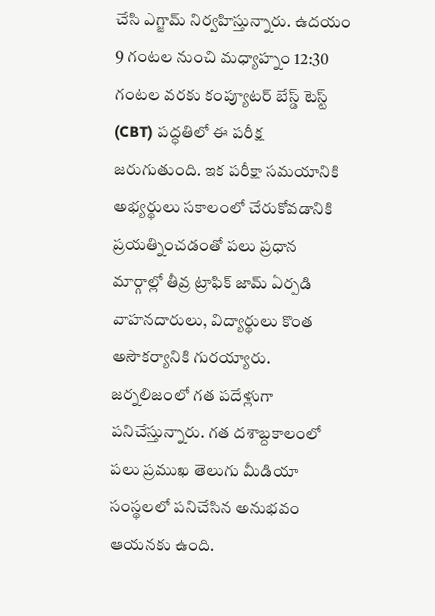చేసి ఎగ్జామ్ నిర్వహిస్తున్నారు. ఉదయం 9 గంటల నుంచి మధ్యాహ్నం 12:30 గంటల వరకు కంప్యూటర్ బేస్డ్ టెస్ట్ (CBT) పద్ధతిలో ఈ పరీక్ష జరుగుతుంది. ఇక పరీక్షా సమయానికి అభ్యర్థులు సకాలంలో చేరుకోవడానికి ప్రయత్నించడంతో పలు ప్రధాన మార్గాల్లో తీవ్ర ట్రాఫిక్ జామ్ ఏర్పడి వాహనదారులు, విద్యార్థులు కొంత అసౌకర్యానికి గురయ్యారు. జర్నలిజంలో గత పదేళ్లుగా పనిచేస్తున్నారు. గత దశాబ్దకాలంలో పలు ప్రముఖ తెలుగు మీడియా సంస్థలలో పనిచేసిన అనుభవం ఆయనకు ఉంది.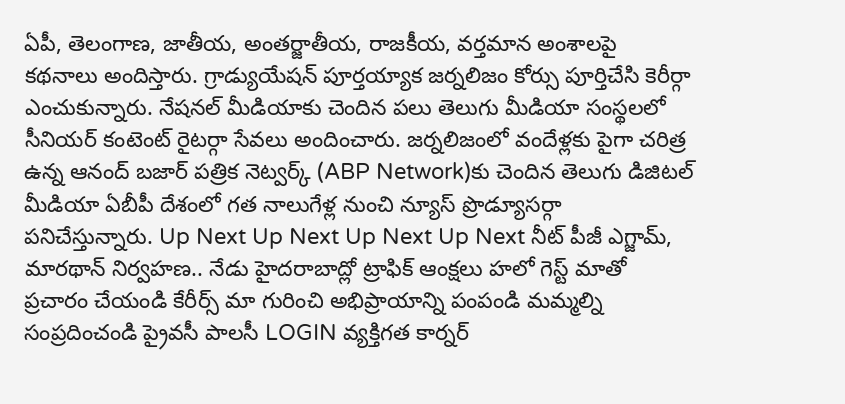ఏపీ, తెలంగాణ, జాతీయ, అంతర్జాతీయ, రాజకీయ, వర్తమాన అంశాలపై కథనాలు అందిస్తారు. గ్రాడ్యుయేషన్ పూర్తయ్యాక జర్నలిజం కోర్సు పూర్తిచేసి కెరీర్గా ఎంచుకున్నారు. నేషనల్ మీడియాకు చెందిన పలు తెలుగు మీడియా సంస్థలలో సీనియర్ కంటెంట్ రైటర్గా సేవలు అందించారు. జర్నలిజంలో వందేళ్లకు పైగా చరిత్ర ఉన్న ఆనంద్ బజార్ పత్రిక నెట్వర్క్ (ABP Network)కు చెందిన తెలుగు డిజిటల్ మీడియా ఏబీపీ దేశంలో గత నాలుగేళ్ల నుంచి న్యూస్ ప్రొడ్యూసర్గా పనిచేస్తున్నారు. Up Next Up Next Up Next Up Next నీట్ పీజీ ఎగ్జామ్, మారథాన్ నిర్వహణ.. నేడు హైదరాబాద్లో ట్రాఫిక్ ఆంక్షలు హలో గెస్ట్ మాతో ప్రచారం చేయండి కేరీర్స్ మా గురించి అభిప్రాయాన్ని పంపండి మమ్మల్ని సంప్రదించండి ప్రైవసీ పాలసీ LOGIN వ్యక్తిగత కార్నర్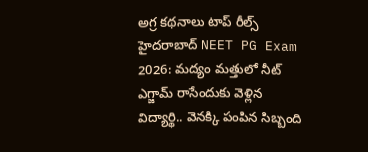అగ్ర కథనాలు టాప్ రీల్స్ హైదరాబాద్ NEET PG Exam 2026: మద్యం మత్తులో నీట్ ఎగ్జామ్ రాసేందుకు వెళ్లిన విద్యార్థి.. వెనక్కి పంపిన సిబ్బంది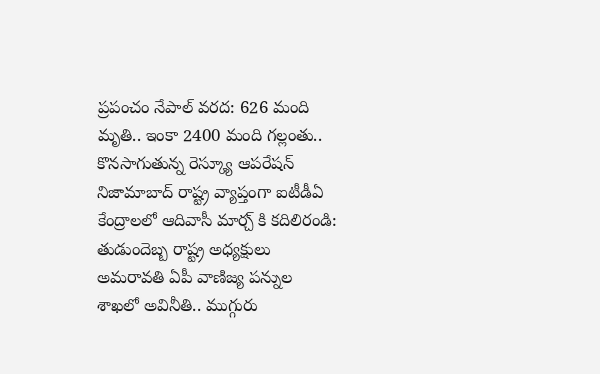ప్రపంచం నేపాల్ వరద: 626 మంది మృతి.. ఇంకా 2400 మంది గల్లంతు.. కొనసాగుతున్న రెస్క్యూ ఆపరేషన్ నిజామాబాద్ రాష్ట్ర వ్యాప్తంగా ఐటీడీఏ కేంద్రాలలో ఆదివాసీ మార్చ్ కి కదిలిరండి: తుడుందెబ్బ రాష్ట్ర అధ్యక్షులు అమరావతి ఏపీ వాణిజ్య పన్నుల శాఖలో అవినీతి.. ముగ్గురు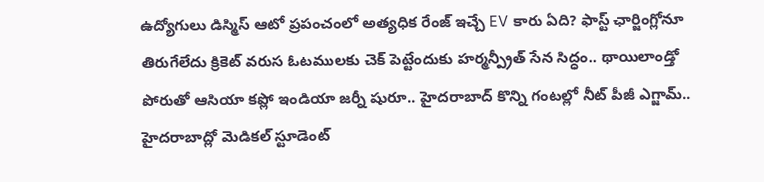ఉద్యోగులు డిస్మిస్ ఆటో ప్రపంచంలో అత్యధిక రేంజ్ ఇచ్చే EV కారు ఏది? ఫాస్ట్ ఛార్జింగ్లోనూ తిరుగేలేదు క్రికెట్ వరుస ఓటములకు చెక్ పెట్టేందుకు హర్మన్ప్రీత్ సేన సిద్ధం.. థాయిలాండ్తో పోరుతో ఆసియా కప్లో ఇండియా జర్నీ షురూ.. హైదరాబాద్ కొన్ని గంటల్లో నీట్ పీజీ ఎగ్జామ్.. హైదరాబాద్లో మెడికల్ స్టూడెంట్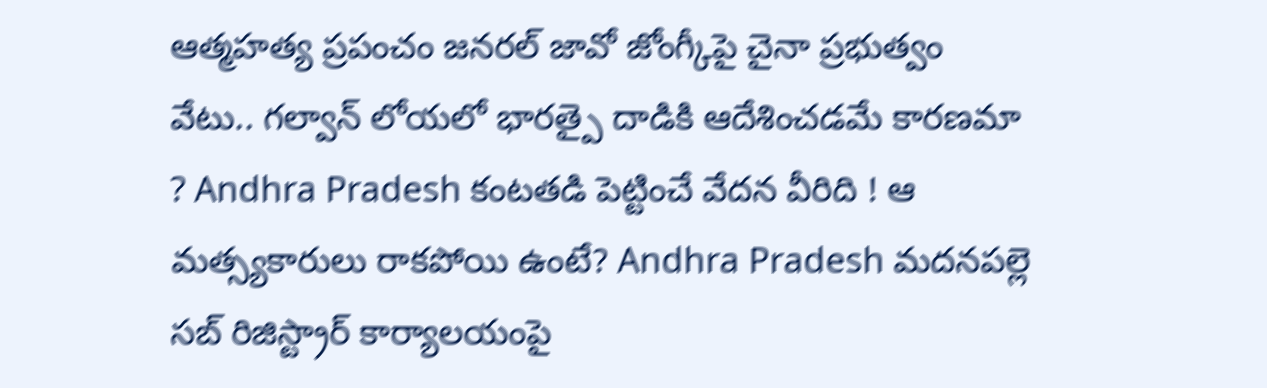ఆత్మహత్య ప్రపంచం జనరల్ జావో జోంగ్కీపై చైనా ప్రభుత్వం వేటు.. గల్వాన్ లోయలో భారత్పై దాడికి ఆదేశించడమే కారణమా ? Andhra Pradesh కంటతడి పెట్టించే వేదన వీరిది ! ఆ మత్స్యకారులు రాకపోయి ఉంటే? Andhra Pradesh మదనపల్లె సబ్ రిజిస్ట్రార్ కార్యాలయంపై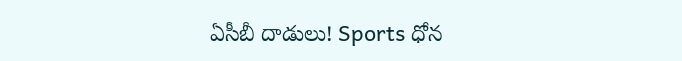ఏసీబీ దాడులు! Sports ధోన